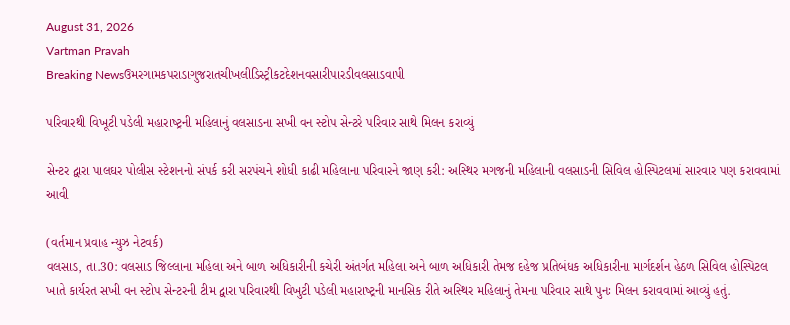August 31, 2026
Vartman Pravah
Breaking Newsઉમરગામકપરાડાગુજરાતચીખલીડિસ્ટ્રીકટદેશનવસારીપારડીવલસાડવાપી

પરિવારથી વિખૂટી પડેલી મહારાષ્‍ટ્રની મહિલાનું વલસાડના સખી વન સ્‍ટોપ સેન્‍ટરે પરિવાર સાથે મિલન કરાવ્‍યું

સેન્‍ટર દ્વારા પાલઘર પોલીસ સ્‍ટેશનનો સંપર્ક કરી સરપંચને શોધી કાઢી મહિલાના પરિવારને જાણ કરી: અસ્‍થિર મગજની મહિલાની વલસાડની સિવિલ હોસ્‍પિટલમાં સારવાર પણ કરાવવામાં આવી

(વર્તમાન પ્રવાહ ન્‍યુઝ નેટવર્ક)
વલસાડ, તા.30: વલસાડ જિલ્લાના મહિલા અને બાળ અધિકારીની કચેરી અંતર્ગત મહિલા અને બાળ અધિકારી તેમજ દહેજ પ્રતિબંધક અધિકારીના માર્ગદર્શન હેઠળ સિવિલ હોસ્‍પિટલ ખાતે કાર્યરત સખી વન સ્‍ટોપ સેન્‍ટરની ટીમ દ્વારા પરિવારથી વિખુટી પડેલી મહારાષ્‍ટ્રની માનસિક રીતે અસ્‍થિર મહિલાનું તેમના પરિવાર સાથે પુનઃ મિલન કરાવવામાં આવ્‍યું હતું.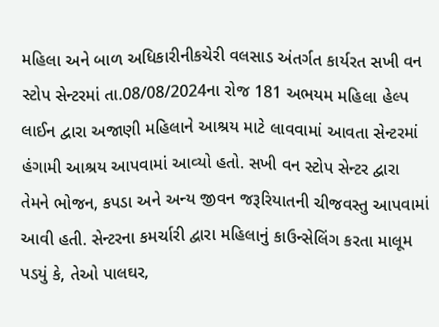મહિલા અને બાળ અધિકારીનીકચેરી વલસાડ અંતર્ગત કાર્યરત સખી વન સ્‍ટોપ સેન્‍ટરમાં તા.08/08/2024ના રોજ 181 અભયમ મહિલા હેલ્‍પ લાઈન દ્વારા અજાણી મહિલાને આશ્રય માટે લાવવામાં આવતા સેન્‍ટરમાં હંગામી આશ્રય આપવામાં આવ્‍યો હતો. સખી વન સ્‍ટોપ સેન્‍ટર દ્વારા તેમને ભોજન, કપડા અને અન્‍ય જીવન જરૂરિયાતની ચીજવસ્‍તુ આપવામાં આવી હતી. સેન્‍ટરના કમર્ચારી દ્વારા મહિલાનું કાઉન્‍સેલિંગ કરતા માલૂમ પડયું કે, તેઓ પાલઘર,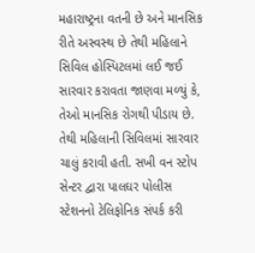મહારાષ્‍ટ્રના વતની છે અને માનસિક રીતે અસ્‍વસ્‍થ છે તેથી મહિલાને સિવિલ હોસ્‍પિટલમાં લઈ જઈ સારવાર કરાવતા જાણવા મળ્‍યું કે, તેઓ માનસિક રોગથી પીડાય છે. તેથી મહિલાની સિવિલમાં સારવાર ચાલું કરાવી હતી. સખી વન સ્‍ટોપ સેન્‍ટર દ્વારા પાલઘર પોલીસ સ્‍ટેશનનો ટેલિફોનિક સંપર્ક કરી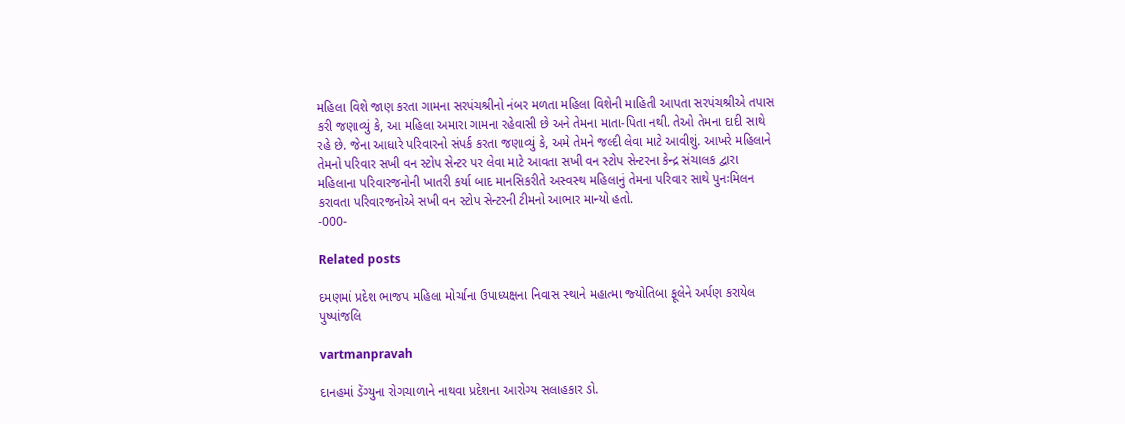મહિલા વિશે જાણ કરતા ગામના સરપંચશ્રીનો નંબર મળતા મહિલા વિશેની માહિતી આપતા સરપંચશ્રીએ તપાસ કરી જણાવ્‍યું કે, આ મહિલા અમારા ગામના રહેવાસી છે અને તેમના માતા-પિતા નથી. તેઓ તેમના દાદી સાથે રહે છે. જેના આધારે પરિવારનો સંપર્ક કરતા જણાવ્‍યું કે, અમે તેમને જલ્‍દી લેવા માટે આવીશું. આખરે મહિલાને તેમનો પરિવાર સખી વન સ્‍ટોપ સેન્‍ટર પર લેવા માટે આવતા સખી વન સ્‍ટોપ સેન્‍ટરના કેન્‍દ્ર સંચાલક દ્વારા મહિલાના પરિવારજનોની ખાતરી કર્યા બાદ માનસિકરીતે અસ્‍વસ્‍થ મહિલાનું તેમના પરિવાર સાથે પુનઃમિલન કરાવતા પરિવારજનોએ સખી વન સ્‍ટોપ સેન્‍ટરની ટીમનો આભાર માન્‍યો હતો.
-000-

Related posts

દમણમાં પ્રદેશ ભાજપ મહિલા મોર્ચાના ઉપાધ્‍યક્ષના નિવાસ સ્‍થાને મહાત્‍મા જ્‍યોતિબા ફૂલેને અર્પણ કરાયેલ પુષ્‍પાંજલિ

vartmanpravah

દાનહમાં ડેંગ્‍યુના રોગચાળાને નાથવા પ્રદેશના આરોગ્‍ય સલાહકાર ડો.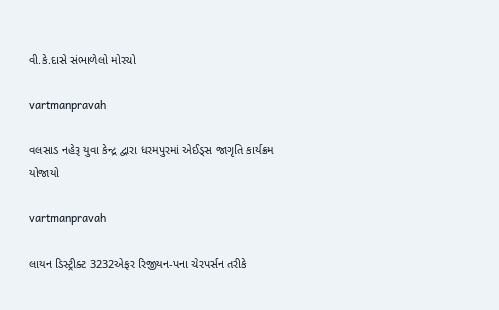વી.કે.દાસે સંભાળેલો મોરચો

vartmanpravah

વલસાડ નહેરૂ યુવા કેન્‍દ્ર દ્વારા ધરમપુરમાં એઈડ્‍સ જાગૃતિ કાર્યક્રમ યોજાયો

vartmanpravah

લાયન ડિસ્‍ટ્રીક્‍ટ 3232એફર રિજીયન-પના ચેરપર્સન તરીકે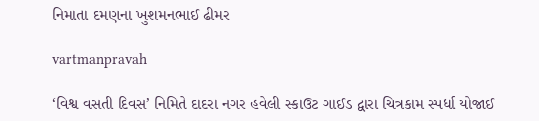નિમાતા દમણના ખુશમનભાઈ ઢીમર

vartmanpravah

‘વિશ્વ વસતી દિવસ’ નિમિતે દાદરા નગર હવેલી સ્‍કાઉટ ગાઈડ દ્વારા ચિત્રકામ સ્‍પર્ધા યોજાઈ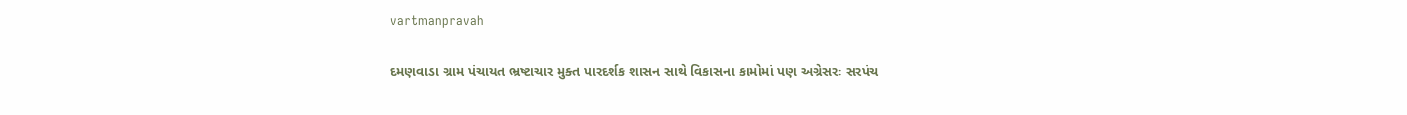vartmanpravah

દમણવાડા ગ્રામ પંચાયત ભ્રષ્‍ટાચાર મુક્‍ત પારદર્શક શાસન સાથે વિકાસના કામોમાં પણ અગ્રેસરઃ સરપંચ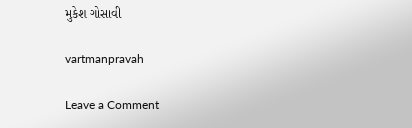મુકેશ ગોસાવી

vartmanpravah

Leave a Comment